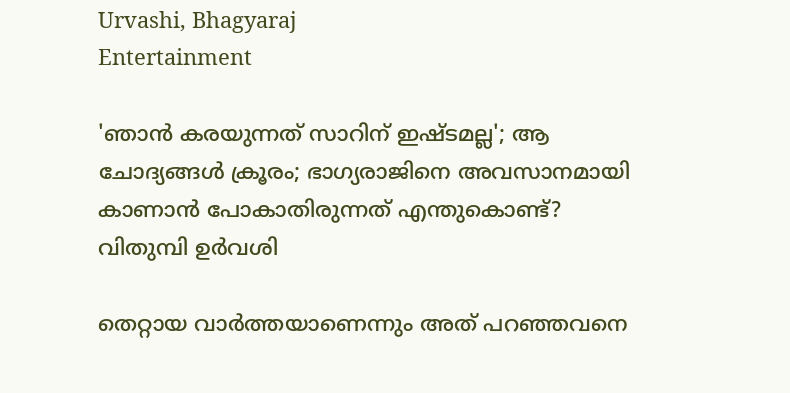Urvashi, Bhagyaraj
Entertainment

'ഞാന്‍ കരയുന്നത് സാറിന് ഇഷ്ടമല്ല'; ആ ചോദ്യങ്ങള്‍ ക്രൂരം; ഭാഗ്യരാജിനെ അവസാനമായി കാണാന്‍ പോകാതിരുന്നത് എന്തുകൊണ്ട്? വിതുമ്പി ഉര്‍വശി

തെറ്റായ വാര്‍ത്തയാണെന്നും അത് പറഞ്ഞവനെ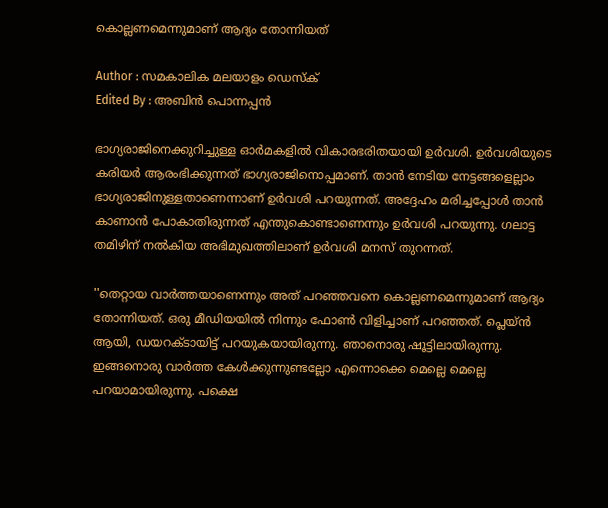കൊല്ലണമെന്നുമാണ് ആദ്യം തോന്നിയത്

Author : സമകാലിക മലയാളം ഡെസ്ക്
Edited By : അബിന്‍ പൊന്നപ്പന്‍

ഭാഗ്യരാജിനെക്കുറിച്ചുള്ള ഓര്‍മകളില്‍ വികാരഭരിതയായി ഉര്‍വശി. ഉര്‍വശിയുടെ കരിയര്‍ ആരംഭിക്കുന്നത് ഭാഗ്യരാജിനൊപ്പമാണ്. താന്‍ നേടിയ നേട്ടങ്ങളെല്ലാം ഭാഗ്യരാജിനുള്ളതാണെന്നാണ് ഉര്‍വശി പറയുന്നത്. അദ്ദേഹം മരിച്ചപ്പോള്‍ താന്‍ കാണാന്‍ പോകാതിരുന്നത് എന്തുകൊണ്ടാണെന്നും ഉര്‍വശി പറയുന്നു. ഗലാട്ട തമിഴിന് നല്‍കിയ അഭിമുഖത്തിലാണ് ഉര്‍വശി മനസ് തുറന്നത്.

''തെറ്റായ വാര്‍ത്തയാണെന്നും അത് പറഞ്ഞവനെ കൊല്ലണമെന്നുമാണ് ആദ്യം തോന്നിയത്. ഒരു മീഡിയയില്‍ നിന്നും ഫോണ്‍ വിളിച്ചാണ് പറഞ്ഞത്. പ്ലെയ്ന്‍ ആയി, ഡയറക്ടായിട്ട് പറയുകയായിരുന്നു. ഞാനൊരു ഷൂട്ടിലായിരുന്നു. ഇങ്ങനൊരു വാര്‍ത്ത കേള്‍ക്കുന്നുണ്ടല്ലോ എന്നൊക്കെ മെല്ലെ മെല്ലെ പറയാമായിരുന്നു. പക്ഷെ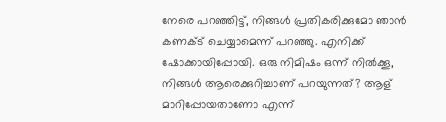നേരെ പറഞ്ഞിട്ട്, നിങ്ങള്‍ പ്രതികരിക്കുമോ ഞാന്‍ കണക്ട് ചെയ്യാമെന്ന് പറഞ്ഞു. എനിക്ക് ഷോക്കായിപ്പോയി. ഒരു നിമിഷം ഒന്ന് നില്‍ക്കൂ, നിങ്ങള്‍ ആരെക്കുറിച്ചാണ് പറയുന്നത്? ആള് മാറിപ്പോയതാണോ എന്ന്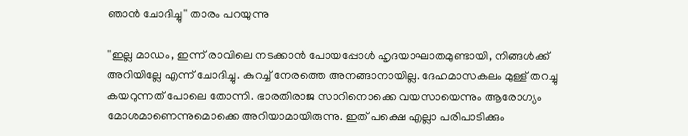ഞാന്‍ ചോദിച്ചു'' താരം പറയുന്നു

''ഇല്ല മാഡം, ഇന്ന് രാവിലെ നടക്കാന്‍ പോയപ്പോള്‍ ഹൃദയാഘാതമുണ്ടായി, നിങ്ങള്‍ക്ക് അറിയില്ലേ എന്ന് ചോദിച്ചു. കുറച്ച് നേരത്തെ അനങ്ങാനായില്ല. ദേഹമാസകലം മുള്ള് തറച്ചു കയറുന്നത് പോലെ തോന്നി. ഭാരതിരാജ സാറിനൊക്കെ വയസായെന്നും ആരോഗ്യം മോശമാണെന്നുമൊക്കെ അറിയാമായിരുന്നു. ഇത് പക്ഷെ എല്ലാ പരിപാടിക്കും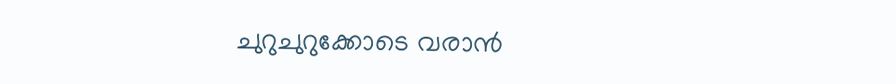ചുറുചുറുക്കോടെ വരാന്‍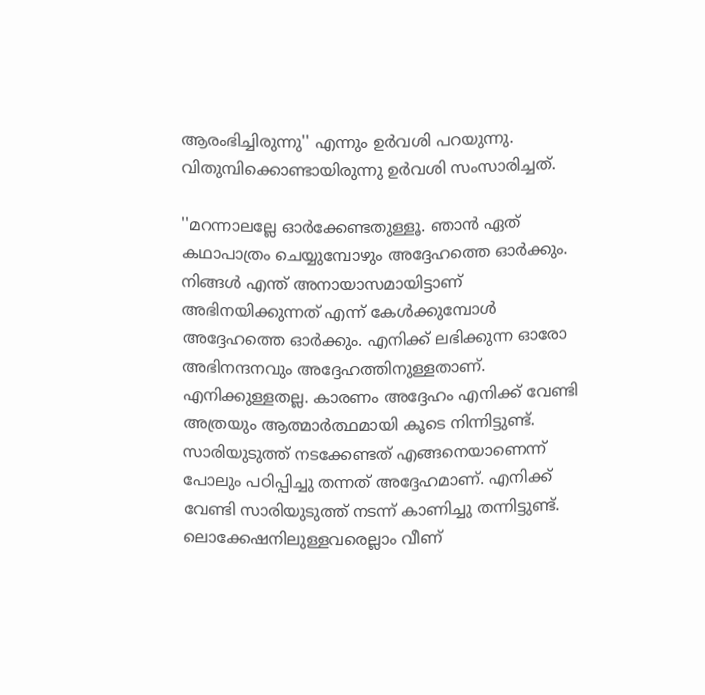ആരംഭിച്ചിരുന്നു'' എന്നും ഉര്‍വശി പറയുന്നു. വിതുമ്പിക്കൊണ്ടായിരുന്നു ഉര്‍വശി സംസാരിച്ചത്.

''മറന്നാലല്ലേ ഓര്‍ക്കേണ്ടതുള്ളൂ. ഞാന്‍ ഏത് കഥാപാത്രം ചെയ്യുമ്പോഴും അദ്ദേഹത്തെ ഓര്‍ക്കും. നിങ്ങള്‍ എന്ത് അനായാസമായിട്ടാണ് അഭിനയിക്കുന്നത് എന്ന് കേള്‍ക്കുമ്പോള്‍ അദ്ദേഹത്തെ ഓര്‍ക്കും. എനിക്ക് ലഭിക്കുന്ന ഓരോ അഭിനന്ദനവും അദ്ദേഹത്തിനുള്ളതാണ്. എനിക്കുള്ളതല്ല. കാരണം അദ്ദേഹം എനിക്ക് വേണ്ടി അത്രയും ആത്മാര്‍ത്ഥമായി കൂടെ നിന്നിട്ടുണ്ട്. സാരിയുടുത്ത് നടക്കേണ്ടത് എങ്ങനെയാണെന്ന് പോലും പഠിപ്പിച്ചു തന്നത് അദ്ദേഹമാണ്. എനിക്ക് വേണ്ടി സാരിയുടുത്ത് നടന്ന് കാണിച്ചു തന്നിട്ടുണ്ട്. ലൊക്കേഷനിലുള്ളവരെല്ലാം വീണ്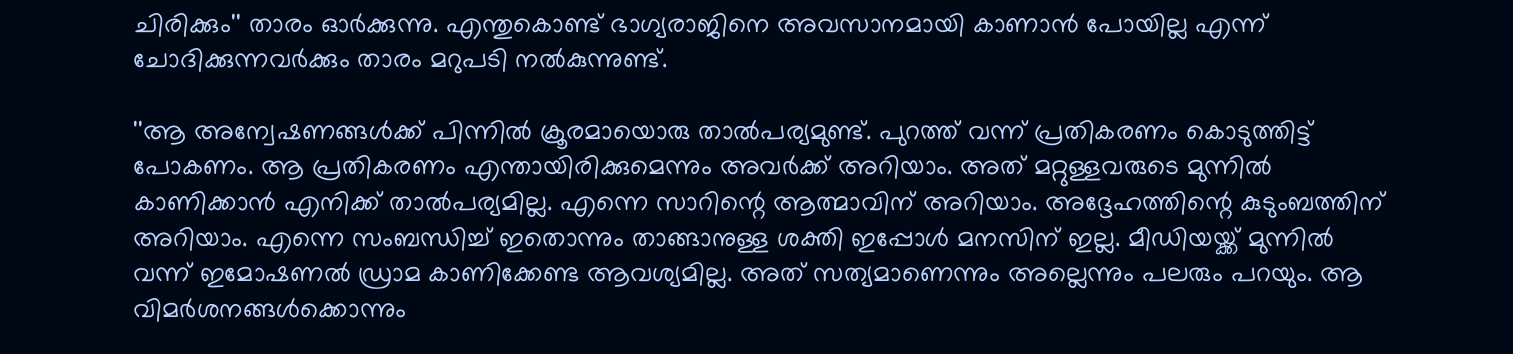ചിരിക്കും'' താരം ഓര്‍ക്കുന്നു. എന്തുകൊണ്ട് ഭാഗ്യരാജിനെ അവസാനമായി കാണാന്‍ പോയില്ല എന്ന് ചോദിക്കുന്നവര്‍ക്കും താരം മറുപടി നല്‍കുന്നുണ്ട്.

''ആ അന്വേഷണങ്ങള്‍ക്ക് പിന്നില്‍ ക്രൂരമായൊരു താല്‍പര്യമുണ്ട്. പുറത്ത് വന്ന് പ്രതികരണം കൊടുത്തിട്ട് പോകണം. ആ പ്രതികരണം എന്തായിരിക്കുമെന്നും അവര്‍ക്ക് അറിയാം. അത് മറ്റുള്ളവരുടെ മുന്നില്‍ കാണിക്കാന്‍ എനിക്ക് താല്‍പര്യമില്ല. എന്നെ സാറിന്റെ ആത്മാവിന് അറിയാം. അദ്ദേഹത്തിന്റെ കുടുംബത്തിന് അറിയാം. എന്നെ സംബന്ധിച്ച് ഇതൊന്നും താങ്ങാനുള്ള ശക്തി ഇപ്പോള്‍ മനസിന് ഇല്ല. മീഡിയയ്ക്ക് മുന്നില്‍ വന്ന് ഇമോഷണല്‍ ഡ്രാമ കാണിക്കേണ്ട ആവശ്യമില്ല. അത് സത്യമാണെന്നും അല്ലെന്നും പലരും പറയും. ആ വിമര്‍ശനങ്ങള്‍ക്കൊന്നും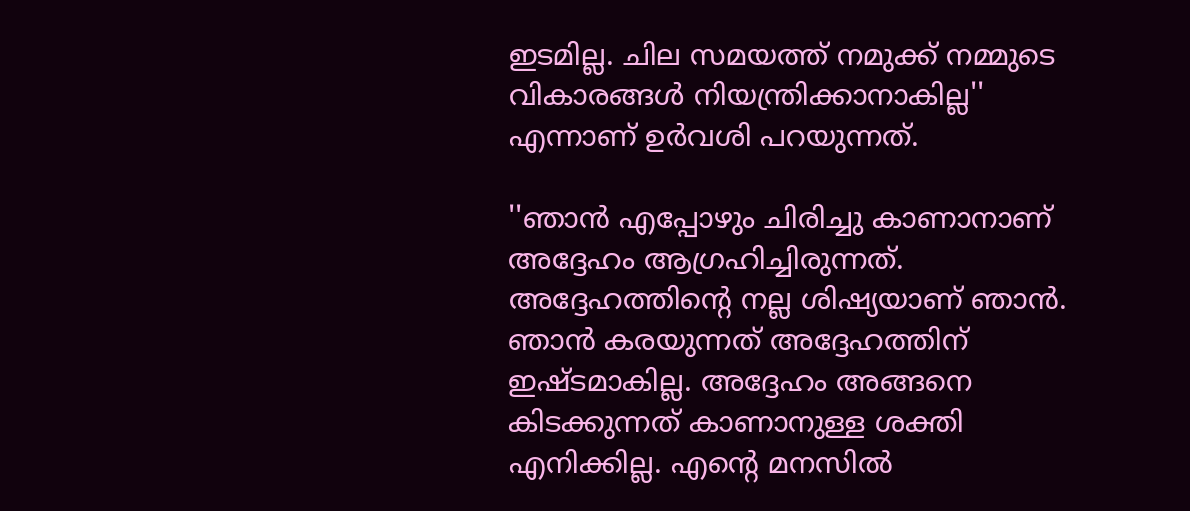ഇടമില്ല. ചില സമയത്ത് നമുക്ക് നമ്മുടെ വികാരങ്ങള്‍ നിയന്ത്രിക്കാനാകില്ല'' എന്നാണ് ഉര്‍വശി പറയുന്നത്.

''ഞാന്‍ എപ്പോഴും ചിരിച്ചു കാണാനാണ് അദ്ദേഹം ആഗ്രഹിച്ചിരുന്നത്. അദ്ദേഹത്തിന്റെ നല്ല ശിഷ്യയാണ് ഞാന്‍. ഞാന്‍ കരയുന്നത് അദ്ദേഹത്തിന് ഇഷ്ടമാകില്ല. അദ്ദേഹം അങ്ങനെ കിടക്കുന്നത് കാണാനുള്ള ശക്തി എനിക്കില്ല. എന്റെ മനസില്‍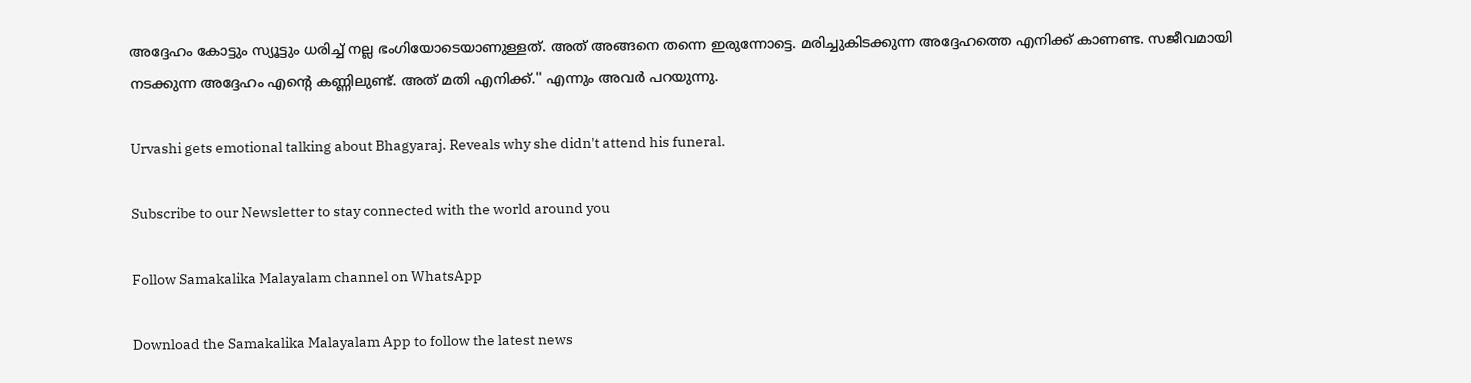അദ്ദേഹം കോട്ടും സ്യൂട്ടും ധരിച്ച് നല്ല ഭംഗിയോടെയാണുള്ളത്. അത് അങ്ങനെ തന്നെ ഇരുന്നോട്ടെ. മരിച്ചുകിടക്കുന്ന അദ്ദേഹത്തെ എനിക്ക് കാണണ്ട. സജീവമായി നടക്കുന്ന അദ്ദേഹം എന്റെ കണ്ണിലുണ്ട്. അത് മതി എനിക്ക്.'' എന്നും അവര്‍ പറയുന്നു.

Urvashi gets emotional talking about Bhagyaraj. Reveals why she didn't attend his funeral.

Subscribe to our Newsletter to stay connected with the world around you

Follow Samakalika Malayalam channel on WhatsApp

Download the Samakalika Malayalam App to follow the latest news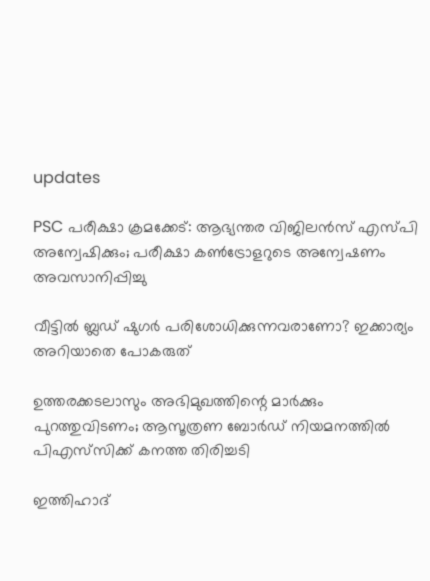updates

PSC പരീക്ഷാ ക്രമക്കേട്: ആഭ്യന്തര വിജിലന്‍സ് എസ്പി അന്വേഷിക്കും; പരീക്ഷാ കണ്‍ട്രോളറുടെ അന്വേഷണം അവസാനിപ്പിച്ചു

വീട്ടിൽ ബ്ലഡ് ഷുഗർ പരിശോധിക്കുന്നവരാണോ? ഇക്കാര്യം അറിയാതെ പോകരുത്

ഉത്തരക്കടലാസും അഭിമുഖത്തിന്റെ മാര്‍ക്കും പുറത്തുവിടണം; ആസൂത്രണ ബോര്‍ഡ് നിയമനത്തില്‍ പിഎസ്‌സിക്ക് കനത്ത തിരിച്ചടി

ഇത്തിഹാദ്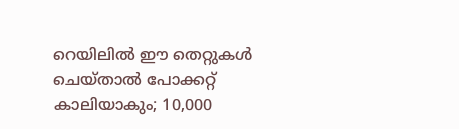റെയിലിൽ ഈ തെറ്റുകൾ ചെയ്താൽ പോക്കറ്റ് കാലിയാകും; 10,000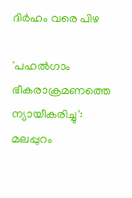ദിർഹം വരെ പിഴ

'പഹല്‍ഗാം ഭീകരാക്രമണത്തെ ന്യായീകരിച്ചു': മലപ്പുറം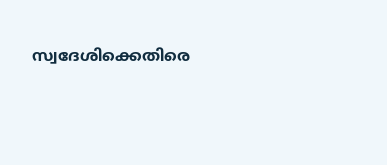സ്വദേശിക്കെതിരെ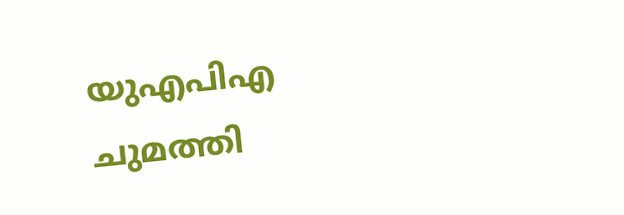യുഎപിഎ ചുമത്തി